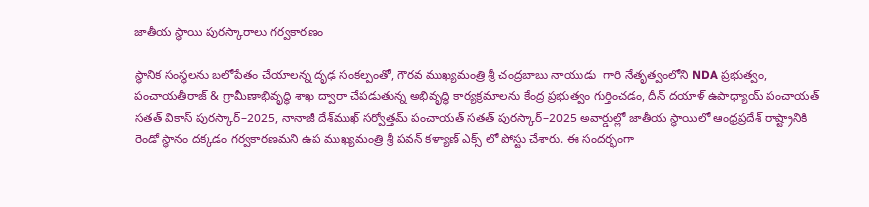జాతీయ స్థాయి పురస్కారాలు గర్వకారణం

స్థానిక సంస్థలను బలోపేతం చేయాలన్న దృఢ సంకల్పంతో, గౌరవ ముఖ్యమంత్రి శ్రీ చంద్రబాబు నాయుడు  గారి నేతృత్వంలోని NDA ప్రభుత్వం, పంచాయతీరాజ్ & గ్రామీణాభివృద్ధి శాఖ ద్వారా చేపడుతున్న అభివృద్ధి కార్యక్రమాలను కేంద్ర ప్రభుత్వం గుర్తించడం, దీన్ దయాళ్ ఉపాధ్యాయ్ పంచాయత్ సతత్ వికాస్ పురస్కార్–2025, నానాజీ దేశ్‌ముఖ్ సర్వోత్తమ్ పంచాయత్ సతత్ పురస్కార్–2025 అవార్డుల్లో జాతీయ స్థాయిలో ఆంధ్రప్రదేశ్ రాష్ట్రానికి రెండో స్థానం దక్కడం గర్వకారణమని ఉప ముఖ్యమంత్రి శ్రీ పవన్ కళ్యాణ్ ఎక్స్ లో పోస్టు చేశారు. ఈ సందర్భంగా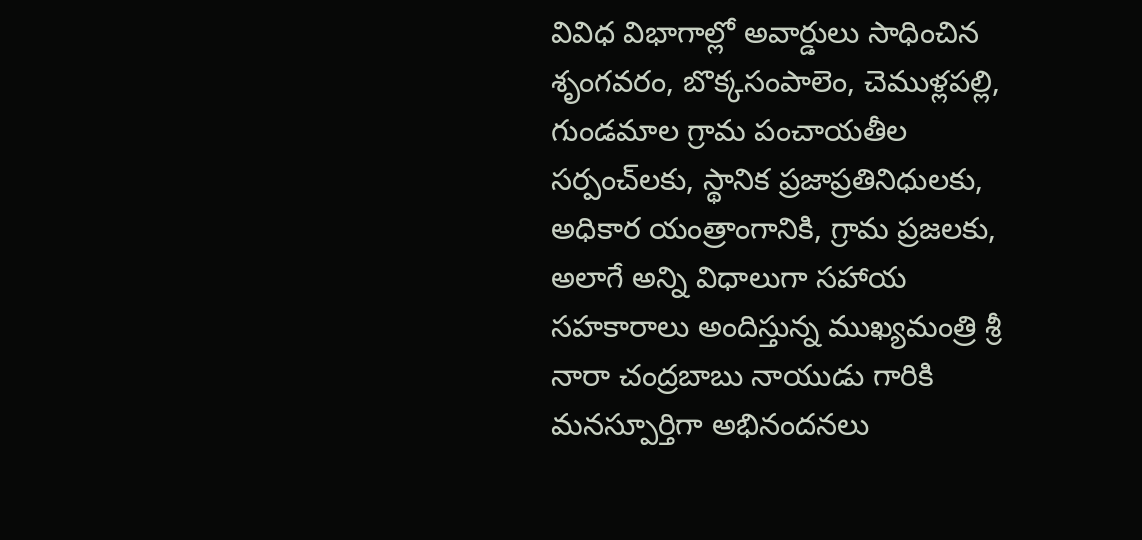వివిధ విభాగాల్లో అవార్డులు సాధించిన శృంగవరం, బొక్కసంపాలెం, చెముళ్లపల్లి, గుండమాల గ్రామ పంచాయతీల సర్పంచ్‌లకు, స్థానిక ప్రజాప్రతినిధులకు, అధికార యంత్రాంగానికి, గ్రామ ప్రజలకు, అలాగే అన్ని విధాలుగా సహాయ సహకారాలు అందిస్తున్న ముఖ్యమంత్రి శ్రీ నారా చంద్రబాబు నాయుడు గారికి మనస్పూర్తిగా అభినందనలు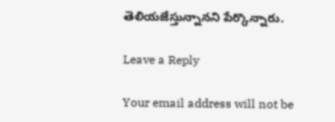తెలియజేస్తున్నానని పేర్కొన్నారు.

Leave a Reply

Your email address will not be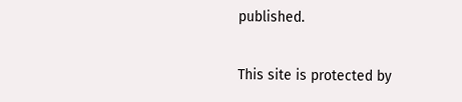published.

This site is protected by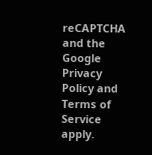reCAPTCHA and the Google Privacy Policy and Terms of Service apply.